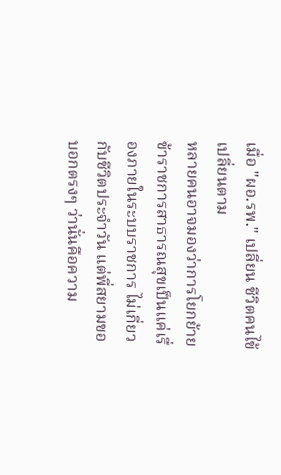เมื่อ "ผอ.รพ." เปลี่ยน ชีวิตคนไข้เปลี่ยนตาม
หลายคนอาจมองว่าการโยกย้ายข้าราชการสาธารณสุขเป็นแค่เรื่องภายในระบบราชการ ไม่เกี่ยวกับชีวิตประจำวัน แต่พี่สยามขอบอกตรงๆ ว่านั่นคือความ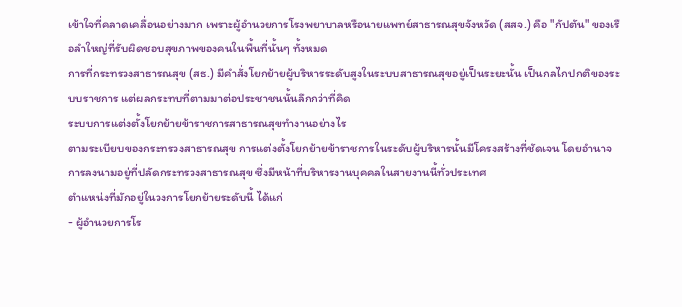เข้าใจที่คลาดเคลื่อนอย่างมาก เพราะผู้อำนวยการโรงพยาบาลหรือนายแพทย์สาธารณสุขจังหวัด (สสจ.) คือ "กัปตัน" ของเรือลำใหญ่ที่รับผิดชอบสุขภาพของคนในพื้นที่นั้นๆ ทั้งหมด
การที่กระทรวงสาธารณสุข (สธ.) มีคำสั่งโยกย้ายผู้บริหารระดับสูงในระบบสาธารณสุขอยู่เป็นระยะนั้น เป็นกลไกปกติของระบบราชการ แต่ผลกระทบที่ตามมาต่อประชาชนนั้นลึกกว่าที่คิด
ระบบการแต่งตั้งโยกย้ายข้าราชการสาธารณสุขทำงานอย่างไร
ตามระเบียบของกระทรวงสาธารณสุข การแต่งตั้งโยกย้ายข้าราชการในระดับผู้บริหารนั้นมีโครงสร้างที่ชัดเจน โดยอำนาจการลงนามอยู่ที่ปลัดกระทรวงสาธารณสุข ซึ่งมีหน้าที่บริหารงานบุคคลในสายงานนี้ทั่วประเทศ
ตำแหน่งที่มักอยู่ในวงการโยกย้ายระดับนี้ ได้แก่
- ผู้อำนวยการโร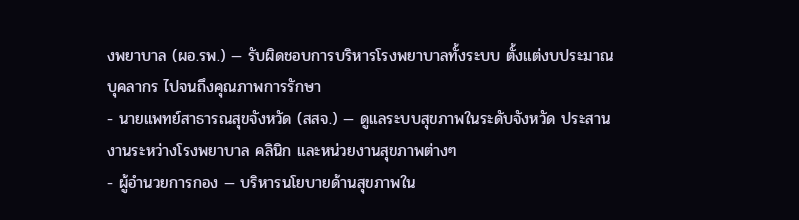งพยาบาล (ผอ.รพ.) — รับผิดชอบการบริหารโรงพยาบาลทั้งระบบ ตั้งแต่งบประมาณ บุคลากร ไปจนถึงคุณภาพการรักษา
- นายแพทย์สาธารณสุขจังหวัด (สสจ.) — ดูแลระบบสุขภาพในระดับจังหวัด ประสานงานระหว่างโรงพยาบาล คลินิก และหน่วยงานสุขภาพต่างๆ
- ผู้อำนวยการกอง — บริหารนโยบายด้านสุขภาพใน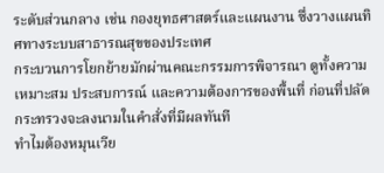ระดับส่วนกลาง เช่น กองยุทธศาสตร์และแผนงาน ซึ่งวางแผนทิศทางระบบสาธารณสุขของประเทศ
กระบวนการโยกย้ายมักผ่านคณะกรรมการพิจารณา ดูทั้งความเหมาะสม ประสบการณ์ และความต้องการของพื้นที่ ก่อนที่ปลัดกระทรวงจะลงนามในคำสั่งที่มีผลทันที
ทำไมต้องหมุนเวีย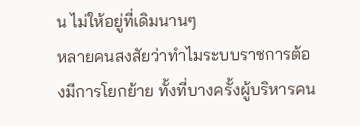น ไม่ให้อยู่ที่เดิมนานๆ
หลายคนสงสัยว่าทำไมระบบราชการต้องมีการโยกย้าย ทั้งที่บางครั้งผู้บริหารคน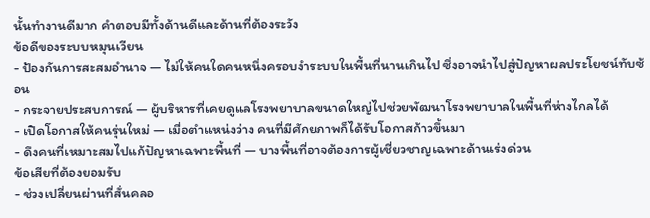นั้นทำงานดีมาก คำตอบมีทั้งด้านดีและด้านที่ต้องระวัง
ข้อดีของระบบหมุนเวียน
- ป้องกันการสะสมอำนาจ — ไม่ให้คนใดคนหนึ่งครอบงำระบบในพื้นที่นานเกินไป ซึ่งอาจนำไปสู่ปัญหาผลประโยชน์ทับซ้อน
- กระจายประสบการณ์ — ผู้บริหารที่เคยดูแลโรงพยาบาลขนาดใหญ่ไปช่วยพัฒนาโรงพยาบาลในพื้นที่ห่างไกลได้
- เปิดโอกาสให้คนรุ่นใหม่ — เมื่อตำแหน่งว่าง คนที่มีศักยภาพก็ได้รับโอกาสก้าวขึ้นมา
- ดึงคนที่เหมาะสมไปแก้ปัญหาเฉพาะพื้นที่ — บางพื้นที่อาจต้องการผู้เชี่ยวชาญเฉพาะด้านเร่งด่วน
ข้อเสียที่ต้องยอมรับ
- ช่วงเปลี่ยนผ่านที่สั่นคลอ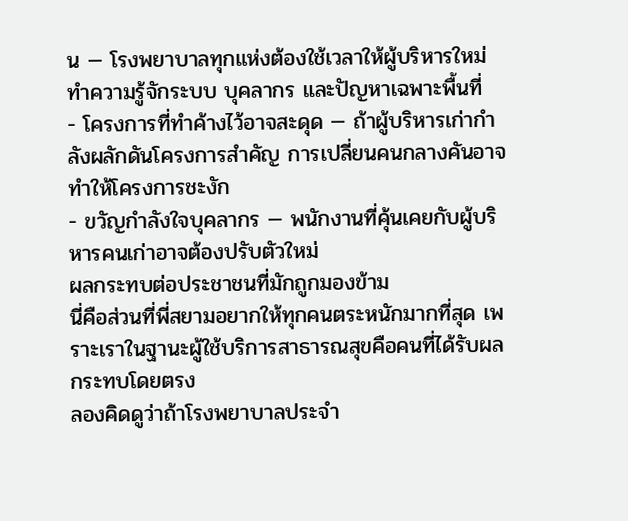น — โรงพยาบาลทุกแห่งต้องใช้เวลาให้ผู้บริหารใหม่ทำความรู้จักระบบ บุคลากร และปัญหาเฉพาะพื้นที่
- โครงการที่ทำค้างไว้อาจสะดุด — ถ้าผู้บริหารเก่ากำลังผลักดันโครงการสำคัญ การเปลี่ยนคนกลางคันอาจทำให้โครงการชะงัก
- ขวัญกำลังใจบุคลากร — พนักงานที่คุ้นเคยกับผู้บริหารคนเก่าอาจต้องปรับตัวใหม่
ผลกระทบต่อประชาชนที่มักถูกมองข้าม
นี่คือส่วนที่พี่สยามอยากให้ทุกคนตระหนักมากที่สุด เพราะเราในฐานะผู้ใช้บริการสาธารณสุขคือคนที่ได้รับผลกระทบโดยตรง
ลองคิดดูว่าถ้าโรงพยาบาลประจำ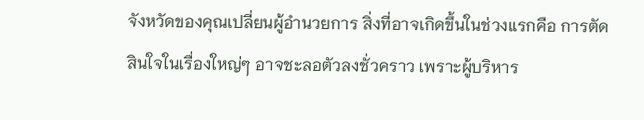จังหวัดของคุณเปลี่ยนผู้อำนวยการ สิ่งที่อาจเกิดขึ้นในช่วงแรกคือ การตัดสินใจในเรื่องใหญ่ๆ อาจชะลอตัวลงชั่วคราว เพราะผู้บริหาร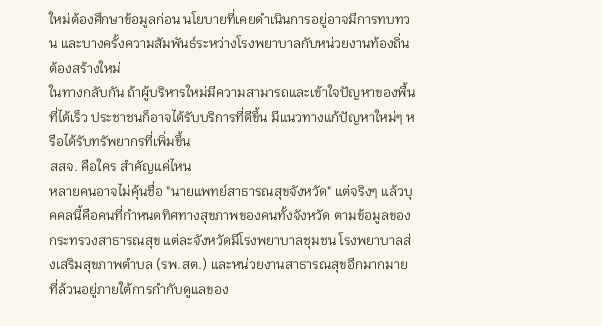ใหม่ต้องศึกษาข้อมูลก่อน นโยบายที่เคยดำเนินการอยู่อาจมีการทบทวน และบางครั้งความสัมพันธ์ระหว่างโรงพยาบาลกับหน่วยงานท้องถิ่นต้องสร้างใหม่
ในทางกลับกัน ถ้าผู้บริหารใหม่มีความสามารถและเข้าใจปัญหาของพื้นที่ได้เร็ว ประชาชนก็อาจได้รับบริการที่ดีขึ้น มีแนวทางแก้ปัญหาใหม่ๆ หรือได้รับทรัพยากรที่เพิ่มขึ้น
สสจ. คือใคร สำคัญแค่ไหน
หลายคนอาจไม่คุ้นชื่อ "นายแพทย์สาธารณสุขจังหวัด" แต่จริงๆ แล้วบุคคลนี้คือคนที่กำหนดทิศทางสุขภาพของคนทั้งจังหวัด ตามข้อมูลของกระทรวงสาธารณสุข แต่ละจังหวัดมีโรงพยาบาลชุมชน โรงพยาบาลส่งเสริมสุขภาพตำบล (รพ.สต.) และหน่วยงานสาธารณสุขอีกมากมาย ที่ล้วนอยู่ภายใต้การกำกับดูแลของ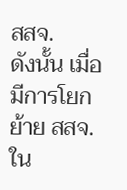สสจ.
ดังนั้น เมื่อมีการโยกย้าย สสจ. ใน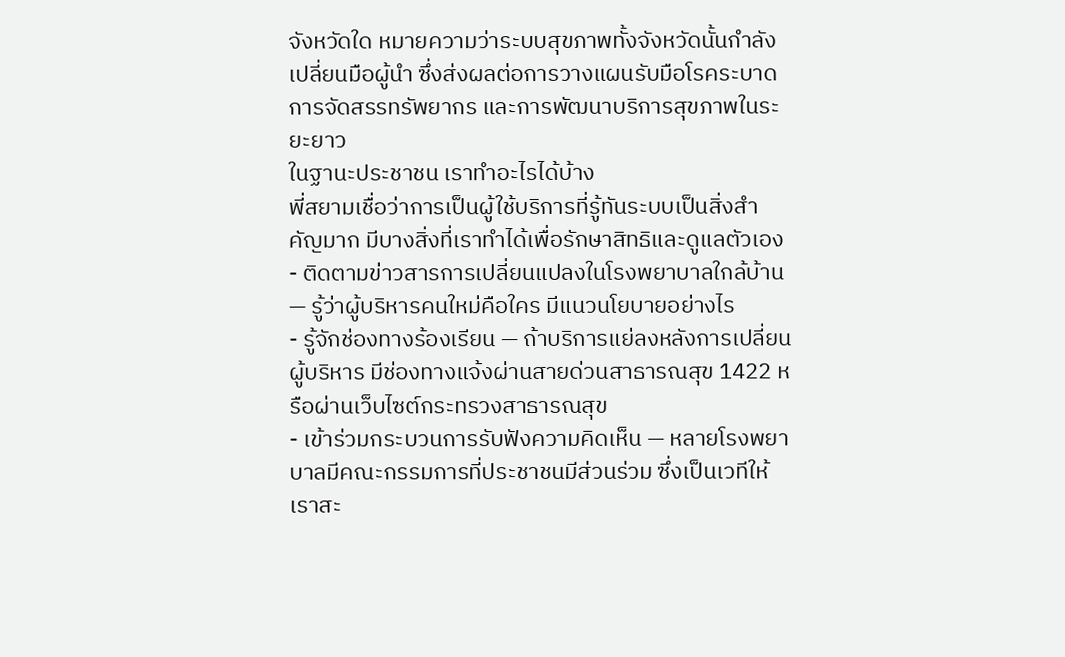จังหวัดใด หมายความว่าระบบสุขภาพทั้งจังหวัดนั้นกำลังเปลี่ยนมือผู้นำ ซึ่งส่งผลต่อการวางแผนรับมือโรคระบาด การจัดสรรทรัพยากร และการพัฒนาบริการสุขภาพในระยะยาว
ในฐานะประชาชน เราทำอะไรได้บ้าง
พี่สยามเชื่อว่าการเป็นผู้ใช้บริการที่รู้ทันระบบเป็นสิ่งสำคัญมาก มีบางสิ่งที่เราทำได้เพื่อรักษาสิทธิและดูแลตัวเอง
- ติดตามข่าวสารการเปลี่ยนแปลงในโรงพยาบาลใกล้บ้าน — รู้ว่าผู้บริหารคนใหม่คือใคร มีแนวนโยบายอย่างไร
- รู้จักช่องทางร้องเรียน — ถ้าบริการแย่ลงหลังการเปลี่ยนผู้บริหาร มีช่องทางแจ้งผ่านสายด่วนสาธารณสุข 1422 หรือผ่านเว็บไซต์กระทรวงสาธารณสุข
- เข้าร่วมกระบวนการรับฟังความคิดเห็น — หลายโรงพยาบาลมีคณะกรรมการที่ประชาชนมีส่วนร่วม ซึ่งเป็นเวทีให้เราสะ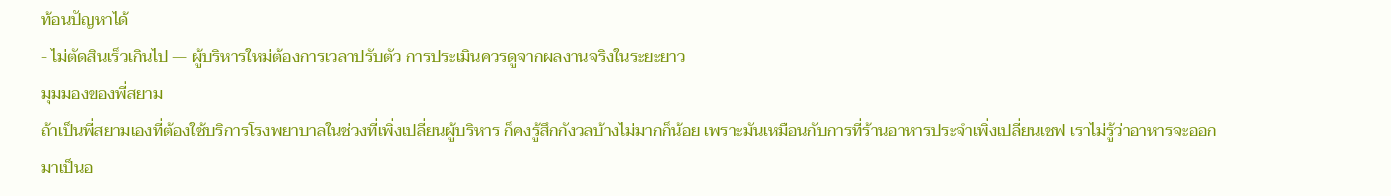ท้อนปัญหาได้
- ไม่ตัดสินเร็วเกินไป — ผู้บริหารใหม่ต้องการเวลาปรับตัว การประเมินควรดูจากผลงานจริงในระยะยาว
มุมมองของพี่สยาม
ถ้าเป็นพี่สยามเองที่ต้องใช้บริการโรงพยาบาลในช่วงที่เพิ่งเปลี่ยนผู้บริหาร ก็คงรู้สึกกังวลบ้างไม่มากก็น้อย เพราะมันเหมือนกับการที่ร้านอาหารประจำเพิ่งเปลี่ยนเชฟ เราไม่รู้ว่าอาหารจะออกมาเป็นอ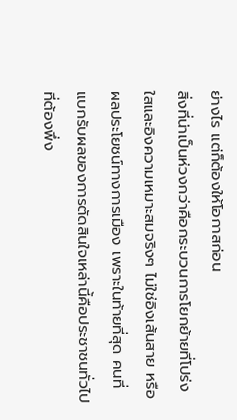ย่างไร แต่ก็ต้องให้โอกาสก่อน
สิ่งที่น่าเป็นห่วงกว่าคือกระบวนการโยกย้ายที่โปร่งใสและอิงความเหมาะสมจริงๆ ไม่ใช่อิงเส้นสาย หรือผลประโยชน์ทางการเมือง เพราะในท้ายที่สุด คนที่แบกรับผลของการตัดสินใจเหล่านี้คือประชาชนทั่วไปที่ต้องพึ่ง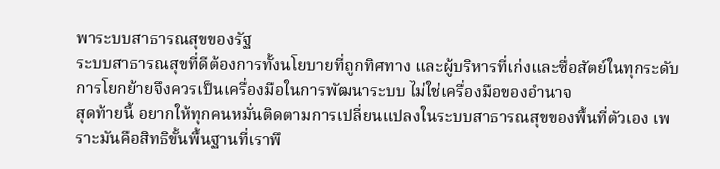พาระบบสาธารณสุขของรัฐ
ระบบสาธารณสุขที่ดีต้องการทั้งนโยบายที่ถูกทิศทาง และผู้บริหารที่เก่งและซื่อสัตย์ในทุกระดับ การโยกย้ายจึงควรเป็นเครื่องมือในการพัฒนาระบบ ไม่ใช่เครื่องมือของอำนาจ
สุดท้ายนี้ อยากให้ทุกคนหมั่นติดตามการเปลี่ยนแปลงในระบบสาธารณสุขของพื้นที่ตัวเอง เพราะมันคือสิทธิขั้นพื้นฐานที่เราพึ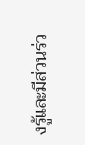งรู้และมีส่วนร่ว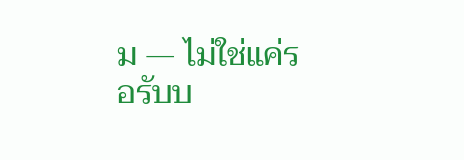ม — ไม่ใช่แค่รอรับบ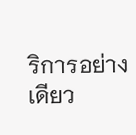ริการอย่างเดียว